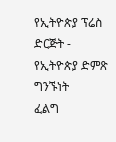የኢትዮጵያ ፕሬስ ድርጅት - የኢትዮጵያ ድምጽ
ግንኙነት
ፈልግ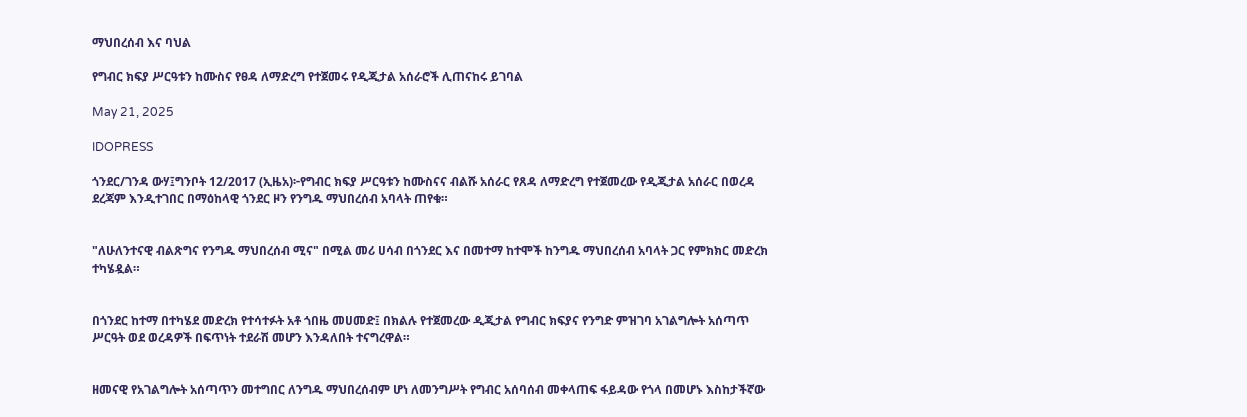ማህበረሰብ እና ባህል

የግብር ክፍያ ሥርዓቱን ከሙስና የፀዳ ለማድረግ የተጀመሩ የዲጂታል አሰራሮች ሊጠናከሩ ይገባል

May 21, 2025

IDOPRESS

ጎንደር/ገንዳ ውሃ፤ግንቦት 12/2017 (ኢዜአ)፦የግብር ክፍያ ሥርዓቱን ከሙስናና ብልሹ አሰራር የጸዳ ለማድረግ የተጀመረው የዲጂታል አሰራር በወረዳ ደረጃም እንዲተገበር በማዕከላዊ ጎንደር ዞን የንግዱ ማህበረሰብ አባላት ጠየቁ።


"ለሁለንተናዊ ብልጽግና የንግዱ ማህበረሰብ ሚና" በሚል መሪ ሀሳብ በጎንደር እና በመተማ ከተሞች ከንግዱ ማህበረሰብ አባላት ጋር የምክክር መድረክ ተካሄዷል።


በጎንደር ከተማ በተካሄደ መድረክ የተሳተፉት አቶ ጎበዜ መሀመድ፤ በክልሉ የተጀመረው ዲጂታል የግብር ክፍያና የንግድ ምዝገባ አገልግሎት አሰጣጥ ሥርዓት ወደ ወረዳዎች በፍጥነት ተደራሽ መሆን እንዳለበት ተናግረዋል።


ዘመናዊ የአገልግሎት አሰጣጥን መተግበር ለንግዱ ማህበረሰብም ሆነ ለመንግሥት የግብር አሰባሰብ መቀላጠፍ ፋይዳው የጎላ በመሆኑ እስከታችኛው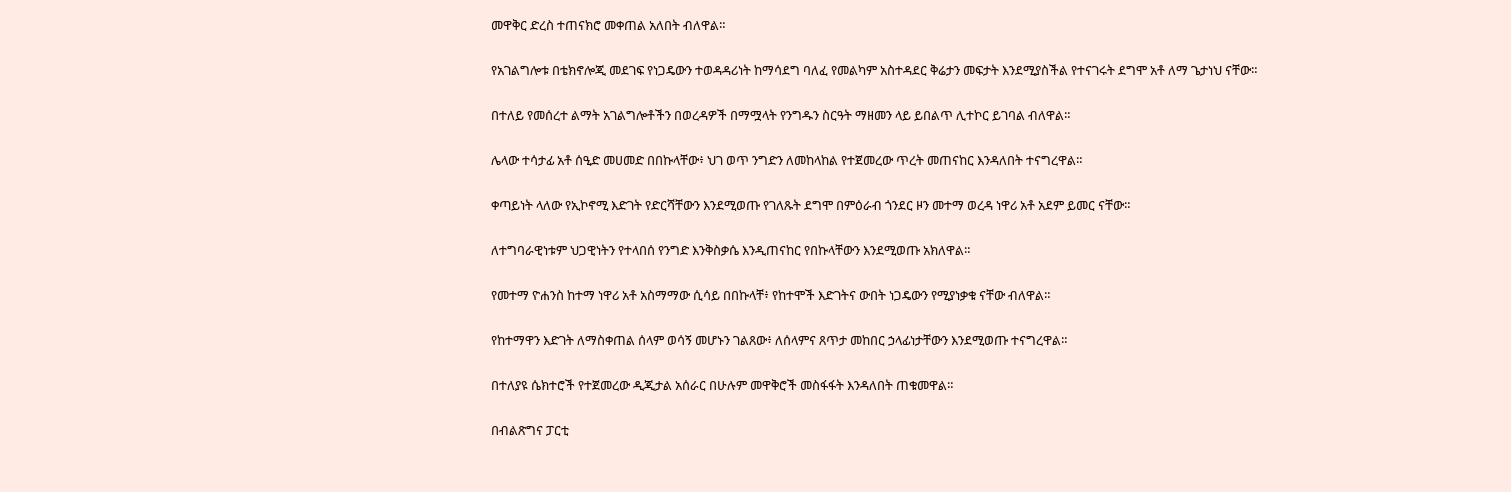መዋቅር ድረስ ተጠናክሮ መቀጠል አለበት ብለዋል።


የአገልግሎቱ በቴክኖሎጂ መደገፍ የነጋዴውን ተወዳዳሪነት ከማሳደግ ባለፈ የመልካም አስተዳደር ቅሬታን መፍታት እንደሚያስችል የተናገሩት ደግሞ አቶ ለማ ጌታነህ ናቸው።


በተለይ የመሰረተ ልማት አገልግሎቶችን በወረዳዎች በማሟላት የንግዱን ስርዓት ማዘመን ላይ ይበልጥ ሊተኮር ይገባል ብለዋል።


ሌላው ተሳታፊ አቶ ሰዒድ መሀመድ በበኩላቸው፥ ህገ ወጥ ንግድን ለመከላከል የተጀመረው ጥረት መጠናከር እንዳለበት ተናግረዋል።


ቀጣይነት ላለው የኢኮኖሚ እድገት የድርሻቸውን እንደሚወጡ የገለጹት ደግሞ በምዕራብ ጎንደር ዞን መተማ ወረዳ ነዋሪ አቶ አደም ይመር ናቸው።


ለተግባራዊነቱም ህጋዊነትን የተላበሰ የንግድ እንቅስቃሴ እንዲጠናከር የበኩላቸውን እንደሚወጡ አክለዋል።


የመተማ ዮሐንስ ከተማ ነዋሪ አቶ አስማማው ሲሳይ በበኩላቸ፥ የከተሞች እድገትና ውበት ነጋዴውን የሚያነቃቁ ናቸው ብለዋል።


የከተማዋን እድገት ለማስቀጠል ሰላም ወሳኝ መሆኑን ገልጸው፥ ለሰላምና ጸጥታ መከበር ኃላፊነታቸውን እንደሚወጡ ተናግረዋል።


በተለያዩ ሴክተሮች የተጀመረው ዲጂታል አሰራር በሁሉም መዋቅሮች መስፋፋት እንዳለበት ጠቁመዋል።


በብልጽግና ፓርቲ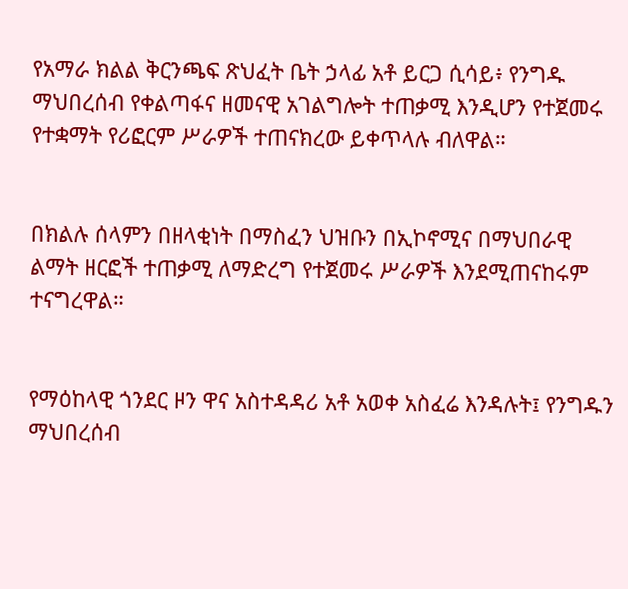የአማራ ክልል ቅርንጫፍ ጽህፈት ቤት ኃላፊ አቶ ይርጋ ሲሳይ፥ የንግዱ ማህበረሰብ የቀልጣፋና ዘመናዊ አገልግሎት ተጠቃሚ እንዲሆን የተጀመሩ የተቋማት የሪፎርም ሥራዎች ተጠናክረው ይቀጥላሉ ብለዋል።


በክልሉ ሰላምን በዘላቂነት በማስፈን ህዝቡን በኢኮኖሚና በማህበራዊ ልማት ዘርፎች ተጠቃሚ ለማድረግ የተጀመሩ ሥራዎች እንደሚጠናከሩም ተናግረዋል።


የማዕከላዊ ጎንደር ዞን ዋና አስተዳዳሪ አቶ አወቀ አስፈሬ እንዳሉት፤ የንግዱን ማህበረሰብ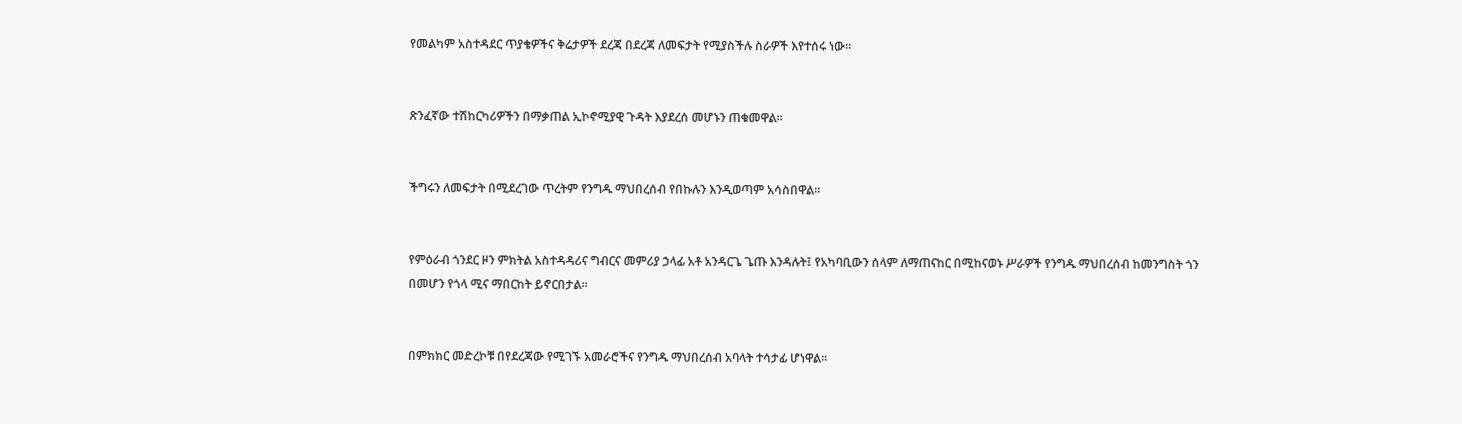የመልካም አስተዳደር ጥያቄዎችና ቅሬታዎች ደረጃ በደረጃ ለመፍታት የሚያስችሉ ስራዎች እየተሰሩ ነው።


ጽንፈኛው ተሽከርካሪዎችን በማቃጠል ኢኮኖሚያዊ ጉዳት እያደረሰ መሆኑን ጠቁመዋል።


ችግሩን ለመፍታት በሚደረገው ጥረትም የንግዱ ማህበረሰብ የበኩሉን እንዲወጣም አሳስበዋል።


የምዕራብ ጎንደር ዞን ምክትል አስተዳዳሪና ግብርና መምሪያ ኃላፊ አቶ አንዳርጌ ጌጡ እንዳሉት፤ የአካባቢውን ሰላም ለማጠናከር በሚከናወኑ ሥራዎች የንግዱ ማህበረሰብ ከመንግስት ጎን በመሆን የጎላ ሚና ማበርከት ይኖርበታል።


በምክክር መድረኮቹ በየደረጃው የሚገኙ አመራሮችና የንግዱ ማህበረሰብ አባላት ተሳታፊ ሆነዋል።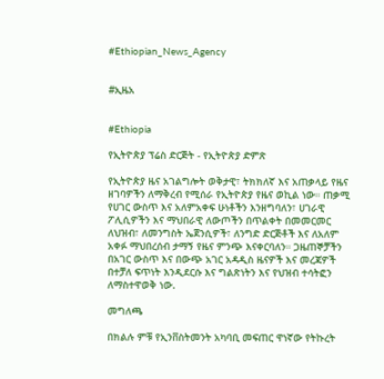#Ethiopian_News_Agency


#ኢዜአ


#Ethiopia

የኢትዮጵያ ፕሬስ ድርጅት - የኢትዮጵያ ድምጽ

የኢትዮጵያ ዜና አገልግሎት ወቅታዊ፣ ትክክለኛ እና አጠቃላይ የዜና ዘገባዎችን ለማቅረብ የሚሰራ የኢትዮጵያ የዜና ወኪል ነው። ጠቃሚ የሀገር ውስጥ እና አለምአቀፍ ሁነቶችን እንዘግባለን፣ ሀገራዊ ፖሊሲዎችን እና ማህበራዊ ለውጦችን በጥልቀት በመመርመር ለህዝብ፣ ለመንግስት ኤጀንሲዎች፣ ለንግድ ድርጅቶች እና ለአለም አቀፉ ማህበረሰብ ታማኝ የዜና ምንጭ እናቀርባለን። ጋዜጠኞቻችን በአገር ውስጥ እና በውጭ አገር አዳዲስ ዜናዎች እና መረጃዎች በተቻለ ፍጥነት እንዲደርሱ እና ግልጽነትን እና የህዝብ ተሳትፎን ለማስተዋወቅ ነው.

መግለጫ

በክልሉ ምቹ የኢንቨስትመንት አካባቢ መፍጠር ዋነኛው የትኩረት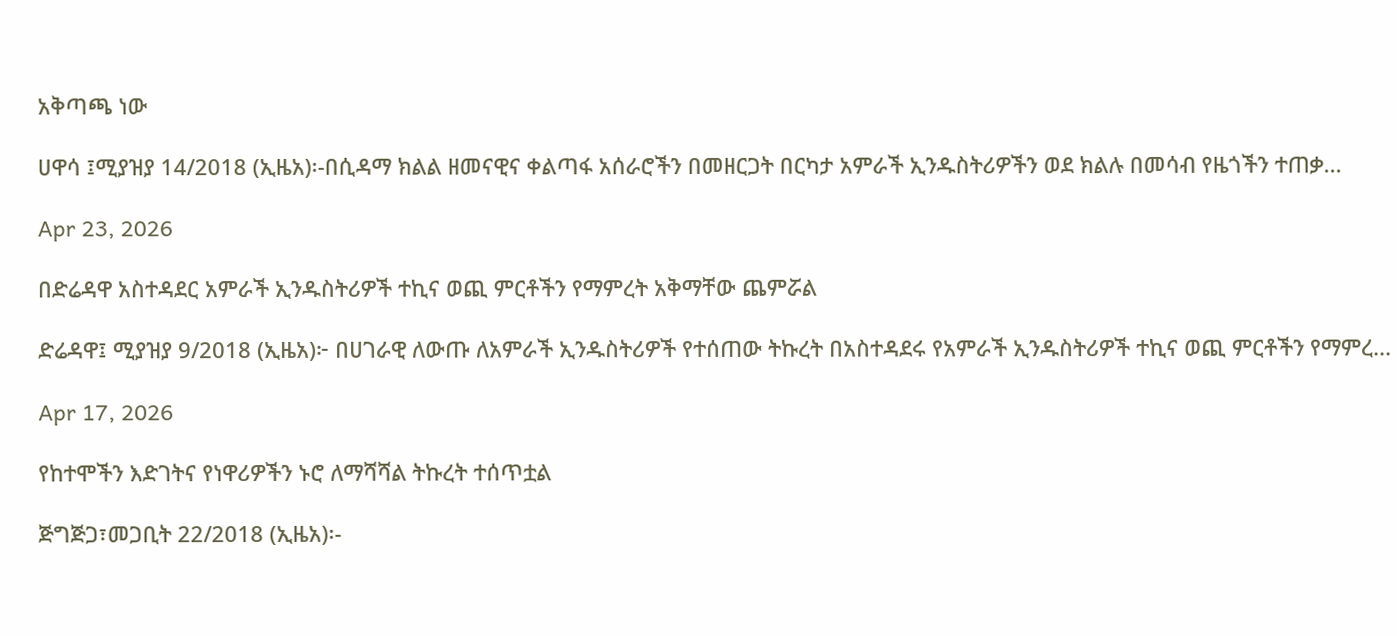አቅጣጫ ነው

ሀዋሳ ፤ሚያዝያ 14/2018 (ኢዜአ)፡-በሲዳማ ክልል ዘመናዊና ቀልጣፋ አሰራሮችን በመዘርጋት በርካታ አምራች ኢንዱስትሪዎችን ወደ ክልሉ በመሳብ የዜጎችን ተጠቃ...

Apr 23, 2026

በድሬዳዋ አስተዳደር አምራች ኢንዱስትሪዎች ተኪና ወጪ ምርቶችን የማምረት አቅማቸው ጨምሯል

ድሬዳዋ፤ ሚያዝያ 9/2018 (ኢዜአ)፦ በሀገራዊ ለውጡ ለአምራች ኢንዱስትሪዎች የተሰጠው ትኩረት በአስተዳደሩ የአምራች ኢንዱስትሪዎች ተኪና ወጪ ምርቶችን የማምረ...

Apr 17, 2026

የከተሞችን እድገትና የነዋሪዎችን ኑሮ ለማሻሻል ትኩረት ተሰጥቷል

ጅግጅጋ፣መጋቢት 22/2018 (ኢዜአ)፡-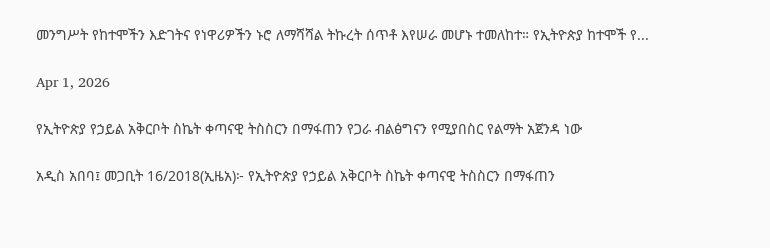መንግሥት የከተሞችን እድገትና የነዋሪዎችን ኑሮ ለማሻሻል ትኩረት ሰጥቶ እየሠራ መሆኑ ተመለከተ። የኢትዮጵያ ከተሞች የ...

Apr 1, 2026

የኢትዮጵያ የኃይል አቅርቦት ስኬት ቀጣናዊ ትስስርን በማፋጠን የጋራ ብልፅግናን የሚያበስር የልማት አጀንዳ ነው

አዲስ አበባ፤ መጋቢት 16/2018(ኢዜአ)፦ የኢትዮጵያ የኃይል አቅርቦት ስኬት ቀጣናዊ ትስስርን በማፋጠን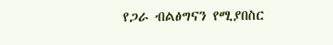የጋራ ብልፅግናን የሚያበስር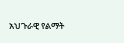አህጉራዊ የልማት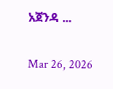አጀንዳ ...

Mar 26, 2026